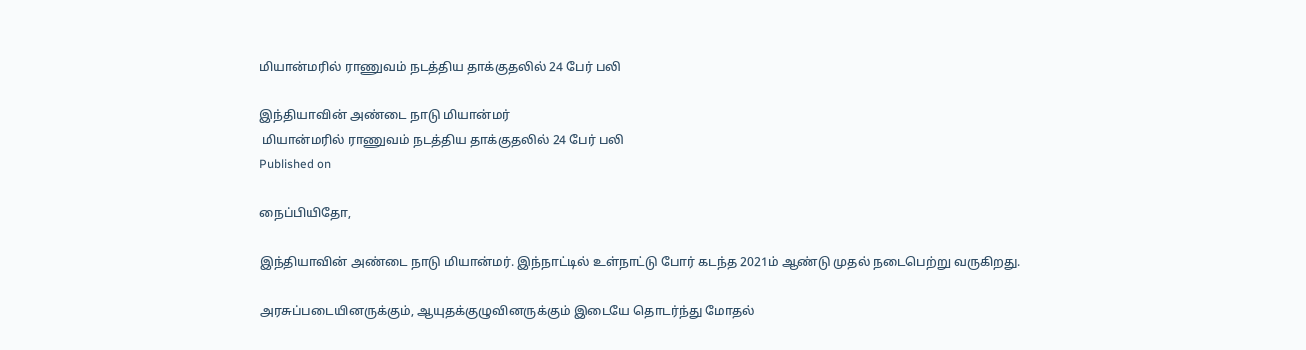மியான்மரில் ராணுவம் நடத்திய தாக்குதலில் 24 பேர் பலி

இந்தியாவின் அண்டை நாடு மியான்மர்
 மியான்மரில் ராணுவம் நடத்திய தாக்குதலில் 24 பேர் பலி
Published on

நைப்பியிதோ,

இந்தியாவின் அண்டை நாடு மியான்மர். இந்நாட்டில் உள்நாட்டு போர் கடந்த 2021ம் ஆண்டு முதல் நடைபெற்று வருகிறது.

அரசுப்படையினருக்கும், ஆயுதக்குழுவினருக்கும் இடையே தொடர்ந்து மோதல்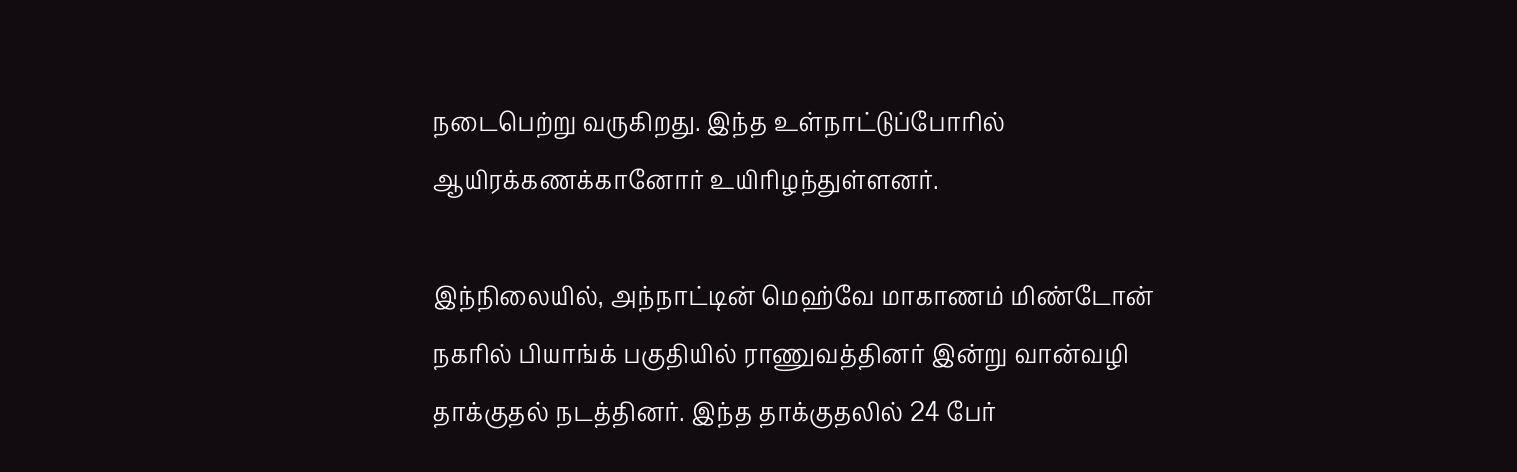நடைபெற்று வருகிறது. இந்த உள்நாட்டுப்போரில் ஆயிரக்கணக்கானோர் உயிரிழந்துள்ளனர்.

இந்நிலையில், அந்நாட்டின் மெஹ்வே மாகாணம் மிண்டோன் நகரில் பியாங்க் பகுதியில் ராணுவத்தினர் இன்று வான்வழி தாக்குதல் நடத்தினர். இந்த தாக்குதலில் 24 பேர்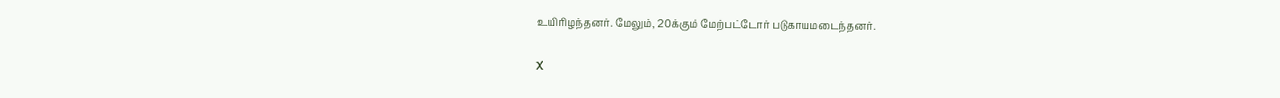உயிரிழந்தனர். மேலும், 20க்கும் மேற்பட்டோர் படுகாயமடைந்தனர்.

X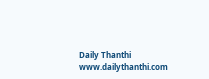Daily Thanthi
www.dailythanthi.com